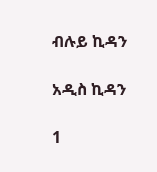ብሉይ ኪዳን

አዲስ ኪዳን

1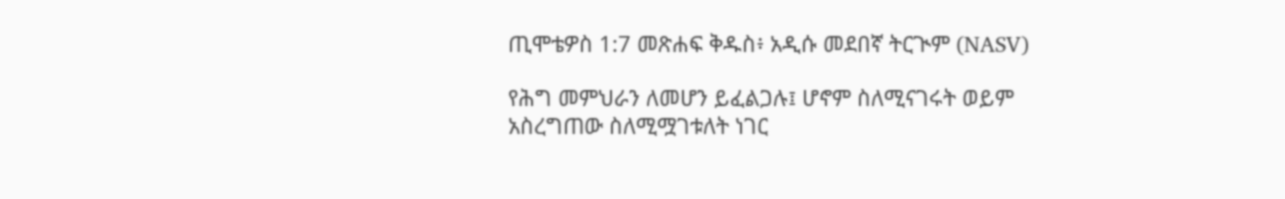ጢሞቴዎስ 1:7 መጽሐፍ ቅዱስ፥ አዲሱ መደበኛ ትርጒም (NASV)

የሕግ መምህራን ለመሆን ይፈልጋሉ፤ ሆኖም ስለሚናገሩት ወይም አስረግጠው ስለሚሟገቱለት ነገር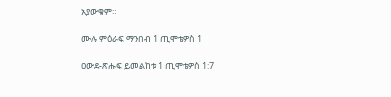አያውቁም።

ሙሉ ምዕራፍ ማንበብ 1 ጢሞቴዎስ 1

ዐውደ-ጽሑፍ ይመልከቱ 1 ጢሞቴዎስ 1:7